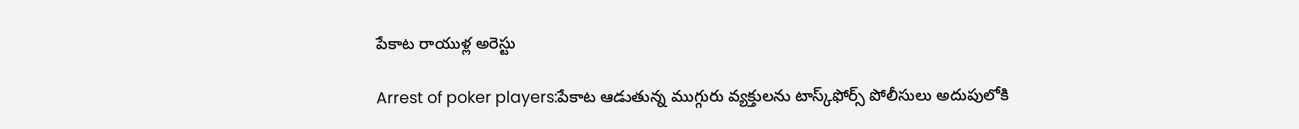పేకాట రాయుళ్ల అరెస్టు

Arrest of poker players:పేకాట ఆడుతున్న ముగ్గురు వ్య‌క్తుల‌ను టాస్క్‌ఫోర్స్ పోలీసులు అదుపులోకి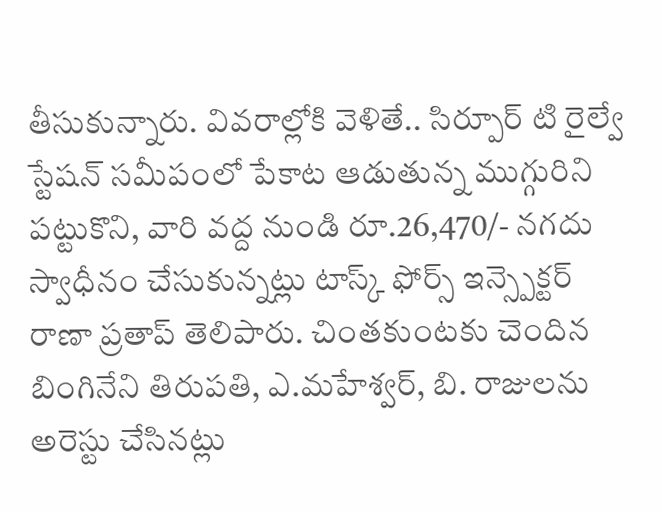తీసుకున్నారు. వివ‌రాల్లోకి వెళితే.. సిర్పూర్ టి రైల్వే స్టేషన్ సమీపంలో పేకాట ఆడుతున్న ముగ్గురిని పట్టుకొని, వారి వద్ద నుండి రూ.26,470/- నగదు స్వాధీనం చేసుకున్నట్లు టాస్క్ ఫోర్స్ ఇన్స్పెక్టర్ రాణా ప్రతాప్ తెలిపారు. చింత‌కుంట‌కు చెందిన బింగినేని తిరుప‌తి, ఎ.మహేశ్వర్, బి. రాజుల‌ను అరెస్టు చేసిన‌ట్లు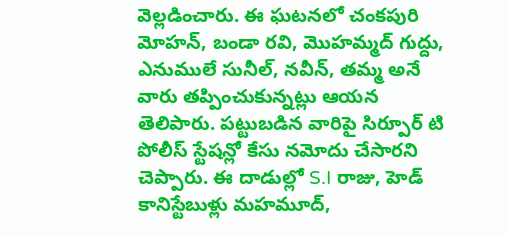వెల్ల‌డించారు. ఈ ఘ‌ట‌న‌లో చంకపురి మోహన్, బండా రవి, మొహమ్మద్ గుద్దు, ఎనుములే సునీల్, నవీన్, తమ్మ అనే వారు త‌ప్పించుకున్న‌ట్లు ఆయ‌న తెలిపారు. ప‌ట్టుబ‌డిన వారిపై సిర్పూర్ టి పోలీస్ స్టేషన్లో కేసు నమోదు చేసారని చెప్పారు. ఈ దాడుల్లో S.I రాజు, హెడ్ కానిస్టేబుళ్లు మహమూద్,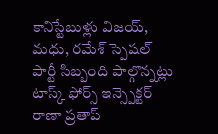కానిస్టేబుళ్లు విజయ్, మధు, రమేశ్ స్పెషల్ పార్టీ సిబ్బంది పాల్గొన్న‌ట్లు టాస్క్ ఫోర్స్ ఇన్స్పెక్టర్ రాణా ప్రతాప్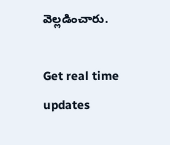వెల్ల‌డించారు.

Get real time updates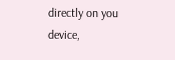directly on you device,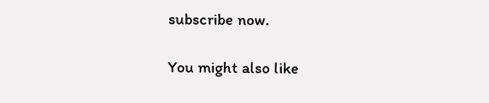subscribe now.

You might also like